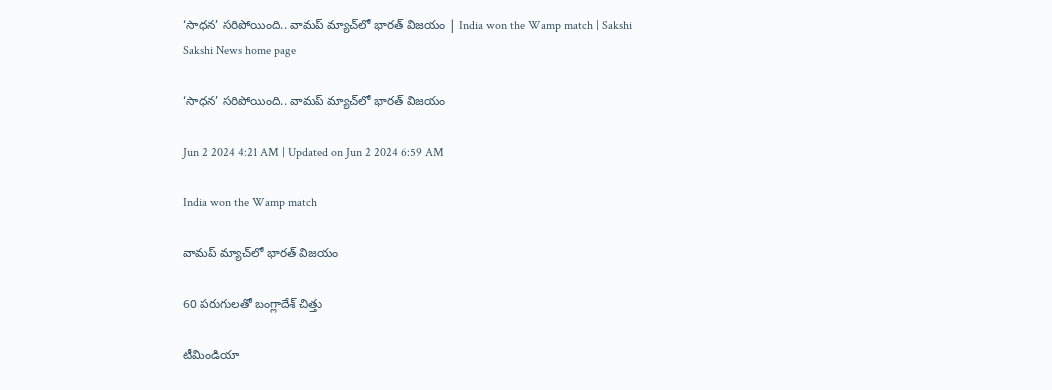‘సాధన’ సరిపోయింది.. వామప్‌ మ్యాచ్‌లో భారత్‌ విజయం | India won the Wamp match | Sakshi
Sakshi News home page

‘సాధన’ సరిపోయింది.. వామప్‌ మ్యాచ్‌లో భారత్‌ విజయం

Jun 2 2024 4:21 AM | Updated on Jun 2 2024 6:59 AM

India won the Wamp match

వామప్‌ మ్యాచ్‌లో భారత్‌ విజయం

60 పరుగులతో బంగ్లాదేశ్‌ చిత్తు

టీమిండియా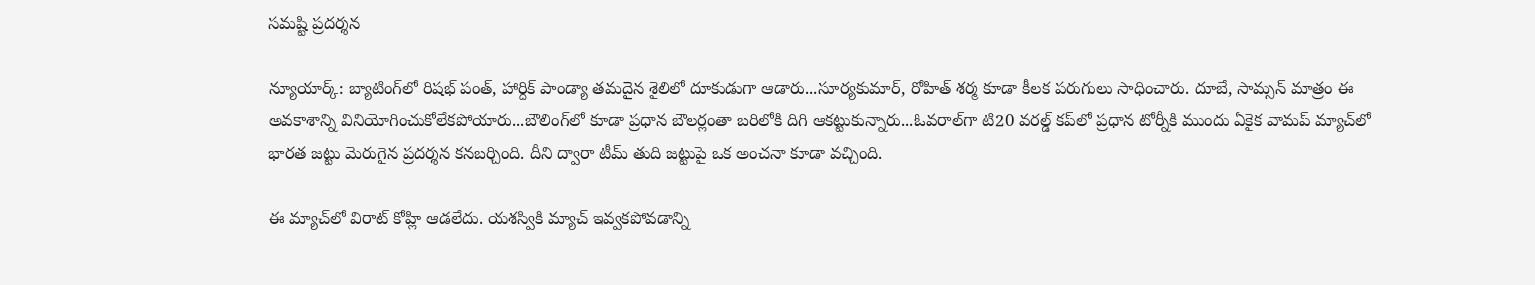సమష్టి ప్రదర్శన

న్యూయార్క్‌: బ్యాటింగ్‌లో రిషభ్‌ పంత్, హార్దిక్‌ పాండ్యా తమదైన శైలిలో దూకుడుగా ఆడారు...సూర్యకుమార్, రోహిత్‌ శర్మ కూడా కీలక పరుగులు సాధించారు. దూబే, సామ్సన్‌ మాత్రం ఈ అవకాశాన్ని వినియోగించుకోలేకపోయారు...బౌలింగ్‌లో కూడా ప్రధాన బౌలర్లంతా బరిలోకి దిగి ఆకట్టుకున్నారు...ఓవరాల్‌గా టి20 వరల్డ్‌ కప్‌లో ప్రధాన టోర్నీకి ముందు ఏకైక వామప్‌ మ్యాచ్‌లో భారత జట్టు మెరుగైన ప్రదర్శన కనబర్చింది. దీని ద్వారా టీమ్‌ తుది జట్టుపై ఒక అంచనా కూడా వచ్చింది.

ఈ మ్యాచ్‌లో విరాట్‌ కోహ్లి ఆడలేదు. యశస్వికి మ్యాచ్‌ ఇవ్వకపోవడాన్ని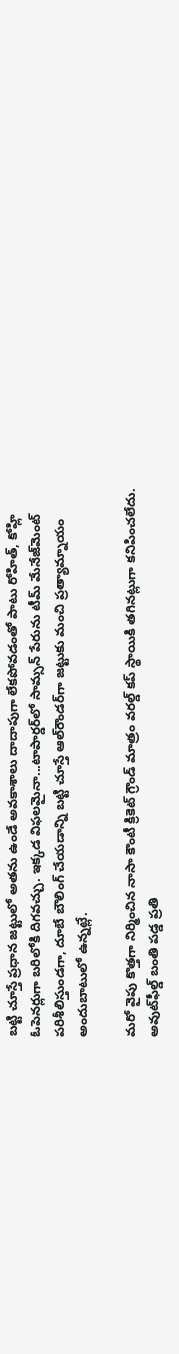బట్టి చూస్తే ప్రధాన జట్టులో అతను ఉండే అవకాశాలు దాదాపుగా లేకపోవడంతో పాటు రోహిత్, కోహ్లి ఓపెనర్లుగా బరిలోకి దిగవచ్చు. ఇక్కడ విఫలమైనా...టాపార్డర్‌లో సామ్సన్‌ పేరును టీమ్‌ మేనేజ్‌మెంట్‌ పరిశీలిస్తుండగా, దూబే బౌలింగ్‌ చేయడాన్ని బట్టి చూస్తే ఆల్‌రౌండర్‌గా జట్టుకు మంచి ప్రత్యామ్నాయం అందుబాటులో ఉన్నట్లే.

మరో వైపు కొత్తగా నిర్మించిన నాసా కౌంటీ క్రికెట్‌ గ్రౌండ్‌ మాత్రం వరల్డ్‌ కప్‌ స్థాయికి తగినట్లుగా కనిపించలేదు. అవుట్‌ఫీల్డ్‌ బంతి పడ్డ ప్రతి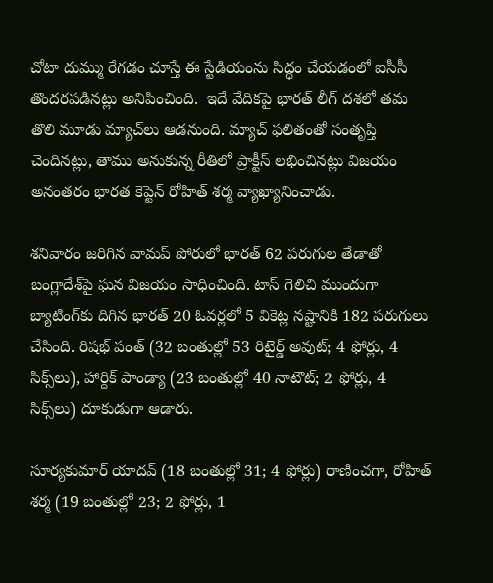చోటా దుమ్ము రేగడం చూస్తే ఈ స్టేడియంను సిద్ధం చేయడంలో ఐసీసీ తొందరపడినట్లు అనిపించింది.  ఇదే వేదికపై భారత్‌ లీగ్‌ దశలో తమ తొలి మూడు మ్యాచ్‌లు ఆడనుంది. మ్యాచ్‌ ఫలితంతో సంతృప్తి చెందినట్లు, తాము అనుకున్న రీతిలో ప్రాక్టీస్‌ లభించినట్లు విజయం అనంతరం భారత కెప్టెన్‌ రోహిత్‌ శర్మ వ్యాఖ్యానించాడు.

శనివారం జరిగిన వామప్‌ పోరులో భారత్‌ 62 పరుగుల తేడాతో బంగ్లాదేశ్‌పై ఘన విజయం సాధించింది. టాస్‌ గెలిచి ముందుగా బ్యాటింగ్‌కు దిగిన భారత్‌ 20 ఓవర్లలో 5 వికెట్ల నష్టానికి 182 పరుగులు చేసింది. రిషభ్‌ పంత్‌ (32 బంతుల్లో 53 రిటైర్డ్‌ అవుట్‌; 4 ఫోర్లు, 4 సిక్స్‌లు), హార్దిక్‌ పాండ్యా (23 బంతుల్లో 40 నాటౌట్‌; 2 ఫోర్లు, 4 సిక్స్‌లు) దూకుడుగా ఆడారు.

సూర్యకుమార్‌ యాదవ్‌ (18 బంతుల్లో 31; 4 ఫోర్లు) రాణించగా, రోహిత్‌ శర్మ (19 బంతుల్లో 23; 2 ఫోర్లు, 1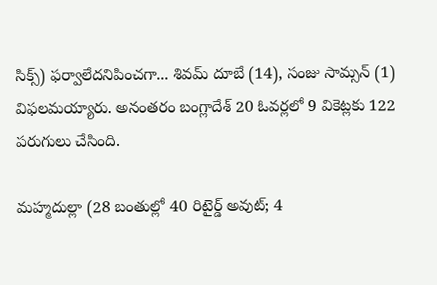సిక్స్‌) ఫర్వాలేదనిపించగా... శివమ్‌ దూబే (14), సంజు సామ్సన్‌ (1) విఫలమయ్యారు. అనంతరం బంగ్లాదేశ్‌ 20 ఓవర్లలో 9 వికెట్లకు 122 పరుగులు చేసింది.

మహ్మదుల్లా (28 బంతుల్లో 40 రిటైర్డ్‌ అవుట్‌; 4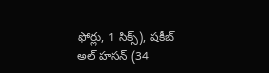ఫోర్లు, 1 సిక్స్‌), షకీబ్‌ అల్‌ హసన్‌ (34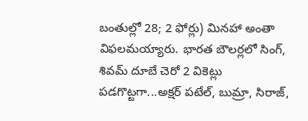బంతుల్లో 28; 2 ఫోర్లు) మినహా అంతా విఫలమయ్యారు. భారత బౌలర్లలో సింగ్, శివమ్‌ దూబే చెరో 2 వికెట్లు పడగొట్టగా...అక్షర్‌ పటేల్, బుమ్రా, సిరాజ్,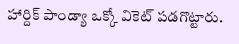హార్దిక్‌ పాండ్యా ఒక్కో వికెట్‌ పడగొట్టారు.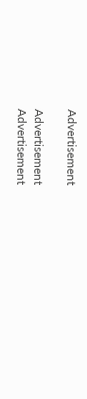Advertisement

Advertisement
Advertisement